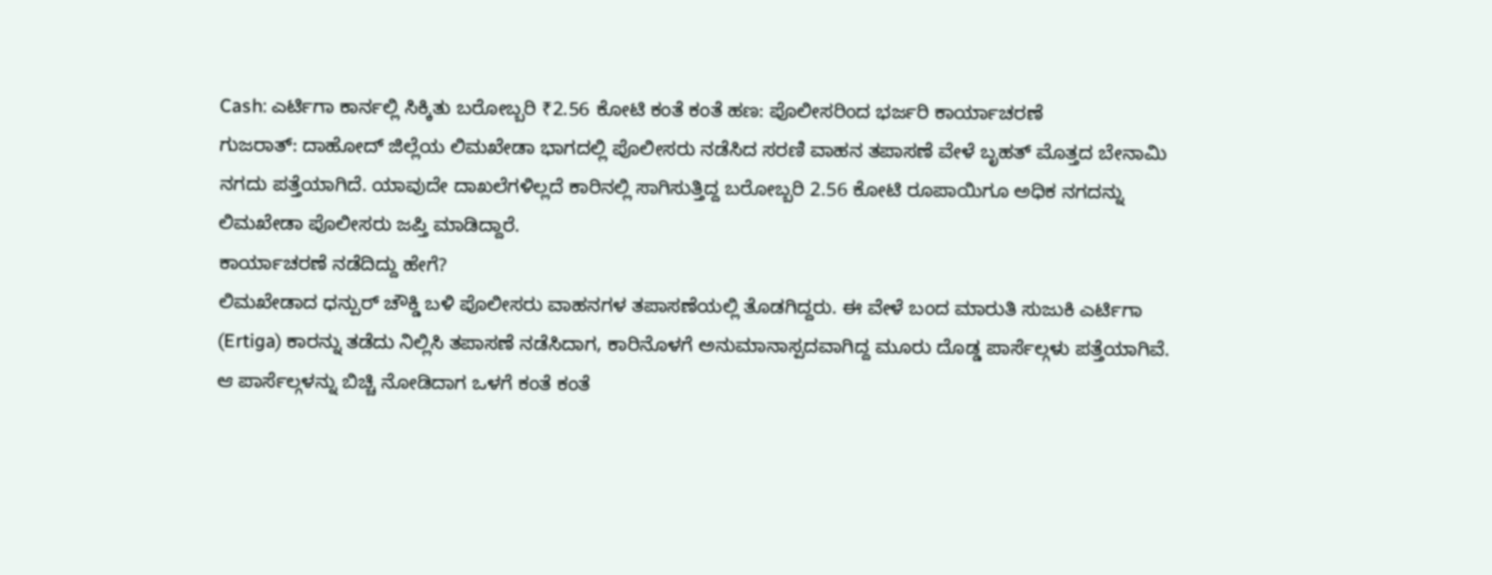Cash: ಎರ್ಟಿಗಾ ಕಾರ್ನಲ್ಲಿ ಸಿಕ್ಕಿತು ಬರೋಬ್ಬರಿ ₹2.56 ಕೋಟಿ ಕಂತೆ ಕಂತೆ ಹಣ: ಪೊಲೀಸರಿಂದ ಭರ್ಜರಿ ಕಾರ್ಯಾಚರಣೆ
ಗುಜರಾತ್: ದಾಹೋದ್ ಜಿಲ್ಲೆಯ ಲಿಮಖೇಡಾ ಭಾಗದಲ್ಲಿ ಪೊಲೀಸರು ನಡೆಸಿದ ಸರಣಿ ವಾಹನ ತಪಾಸಣೆ ವೇಳೆ ಬೃಹತ್ ಮೊತ್ತದ ಬೇನಾಮಿ ನಗದು ಪತ್ತೆಯಾಗಿದೆ. ಯಾವುದೇ ದಾಖಲೆಗಳಿಲ್ಲದೆ ಕಾರಿನಲ್ಲಿ ಸಾಗಿಸುತ್ತಿದ್ದ ಬರೋಬ್ಬರಿ 2.56 ಕೋಟಿ ರೂಪಾಯಿಗೂ ಅಧಿಕ ನಗದನ್ನು ಲಿಮಖೇಡಾ ಪೊಲೀಸರು ಜಪ್ತಿ ಮಾಡಿದ್ದಾರೆ.
ಕಾರ್ಯಾಚರಣೆ ನಡೆದಿದ್ದು ಹೇಗೆ?
ಲಿಮಖೇಡಾದ ಧನ್ಪುರ್ ಚೌಕ್ಡಿ ಬಳಿ ಪೊಲೀಸರು ವಾಹನಗಳ ತಪಾಸಣೆಯಲ್ಲಿ ತೊಡಗಿದ್ದರು. ಈ ವೇಳೆ ಬಂದ ಮಾರುತಿ ಸುಜುಕಿ ಎರ್ಟಿಗಾ (Ertiga) ಕಾರನ್ನು ತಡೆದು ನಿಲ್ಲಿಸಿ ತಪಾಸಣೆ ನಡೆಸಿದಾಗ, ಕಾರಿನೊಳಗೆ ಅನುಮಾನಾಸ್ಪದವಾಗಿದ್ದ ಮೂರು ದೊಡ್ಡ ಪಾರ್ಸೆಲ್ಗಳು ಪತ್ತೆಯಾಗಿವೆ. ಆ ಪಾರ್ಸೆಲ್ಗಳನ್ನು ಬಿಚ್ಚಿ ನೋಡಿದಾಗ ಒಳಗೆ ಕಂತೆ ಕಂತೆ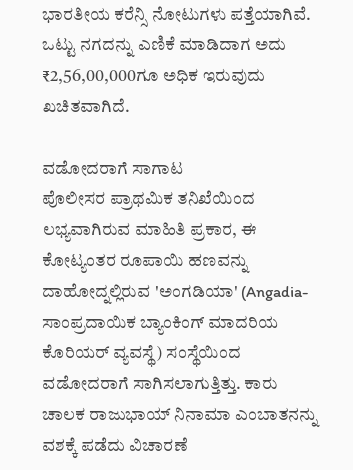ಭಾರತೀಯ ಕರೆನ್ಸಿ ನೋಟುಗಳು ಪತ್ತೆಯಾಗಿವೆ. ಒಟ್ಟು ನಗದನ್ನು ಎಣಿಕೆ ಮಾಡಿದಾಗ ಅದು ₹2,56,00,000ಗೂ ಅಧಿಕ ಇರುವುದು ಖಚಿತವಾಗಿದೆ.

ವಡೋದರಾಗೆ ಸಾಗಾಟ
ಪೊಲೀಸರ ಪ್ರಾಥಮಿಕ ತನಿಖೆಯಿಂದ ಲಭ್ಯವಾಗಿರುವ ಮಾಹಿತಿ ಪ್ರಕಾರ, ಈ ಕೋಟ್ಯಂತರ ರೂಪಾಯಿ ಹಣವನ್ನು ದಾಹೋದ್ನಲ್ಲಿರುವ 'ಅಂಗಡಿಯಾ' (Angadia-ಸಾಂಪ್ರದಾಯಿಕ ಬ್ಯಾಂಕಿಂಗ್ ಮಾದರಿಯ ಕೊರಿಯರ್ ವ್ಯವಸ್ಥೆ) ಸಂಸ್ಥೆಯಿಂದ ವಡೋದರಾಗೆ ಸಾಗಿಸಲಾಗುತ್ತಿತ್ತು. ಕಾರು ಚಾಲಕ ರಾಜುಭಾಯ್ ನಿನಾಮಾ ಎಂಬಾತನನ್ನು ವಶಕ್ಕೆ ಪಡೆದು ವಿಚಾರಣೆ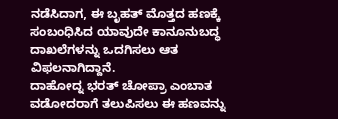ನಡೆಸಿದಾಗ, ಈ ಬೃಹತ್ ಮೊತ್ತದ ಹಣಕ್ಕೆ ಸಂಬಂಧಿಸಿದ ಯಾವುದೇ ಕಾನೂನುಬದ್ಧ ದಾಖಲೆಗಳನ್ನು ಒದಗಿಸಲು ಆತ ವಿಫಲನಾಗಿದ್ದಾನೆ.
ದಾಹೋದ್ನ ಭರತ್ ಚೋಪ್ರಾ ಎಂಬಾತ ವಡೋದರಾಗೆ ತಲುಪಿಸಲು ಈ ಹಣವನ್ನು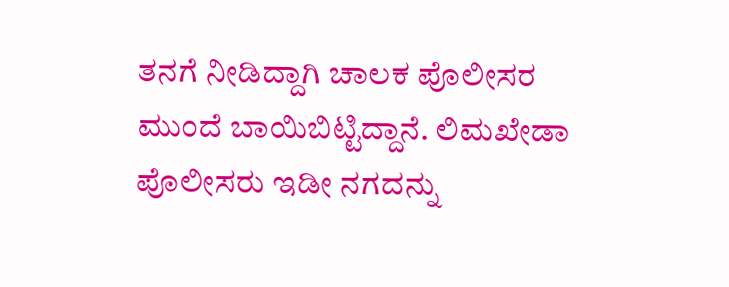ತನಗೆ ನೀಡಿದ್ದಾಗಿ ಚಾಲಕ ಪೊಲೀಸರ ಮುಂದೆ ಬಾಯಿಬಿಟ್ಟಿದ್ದಾನೆ. ಲಿಮಖೇಡಾ ಪೊಲೀಸರು ಇಡೀ ನಗದನ್ನು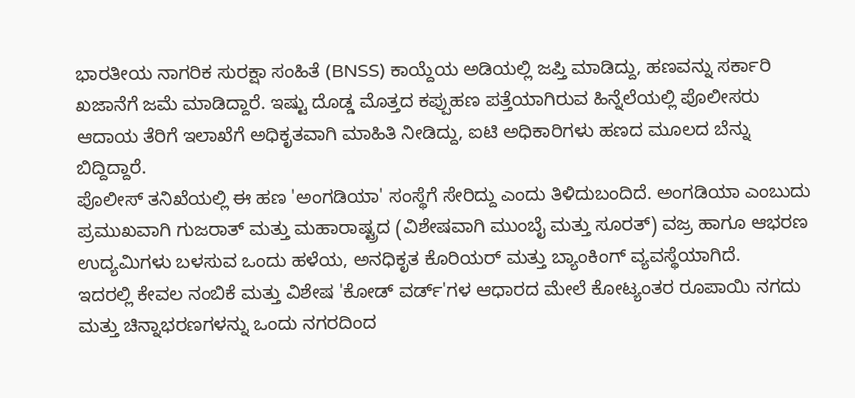ಭಾರತೀಯ ನಾಗರಿಕ ಸುರಕ್ಷಾ ಸಂಹಿತೆ (BNSS) ಕಾಯ್ದೆಯ ಅಡಿಯಲ್ಲಿ ಜಪ್ತಿ ಮಾಡಿದ್ದು, ಹಣವನ್ನು ಸರ್ಕಾರಿ ಖಜಾನೆಗೆ ಜಮೆ ಮಾಡಿದ್ದಾರೆ. ಇಷ್ಟು ದೊಡ್ಡ ಮೊತ್ತದ ಕಪ್ಪುಹಣ ಪತ್ತೆಯಾಗಿರುವ ಹಿನ್ನೆಲೆಯಲ್ಲಿ ಪೊಲೀಸರು ಆದಾಯ ತೆರಿಗೆ ಇಲಾಖೆಗೆ ಅಧಿಕೃತವಾಗಿ ಮಾಹಿತಿ ನೀಡಿದ್ದು, ಐಟಿ ಅಧಿಕಾರಿಗಳು ಹಣದ ಮೂಲದ ಬೆನ್ನು ಬಿದ್ದಿದ್ದಾರೆ.
ಪೊಲೀಸ್ ತನಿಖೆಯಲ್ಲಿ ಈ ಹಣ 'ಅಂಗಡಿಯಾ' ಸಂಸ್ಥೆಗೆ ಸೇರಿದ್ದು ಎಂದು ತಿಳಿದುಬಂದಿದೆ. ಅಂಗಡಿಯಾ ಎಂಬುದು ಪ್ರಮುಖವಾಗಿ ಗುಜರಾತ್ ಮತ್ತು ಮಹಾರಾಷ್ಟ್ರದ (ವಿಶೇಷವಾಗಿ ಮುಂಬೈ ಮತ್ತು ಸೂರತ್) ವಜ್ರ ಹಾಗೂ ಆಭರಣ ಉದ್ಯಮಿಗಳು ಬಳಸುವ ಒಂದು ಹಳೆಯ, ಅನಧಿಕೃತ ಕೊರಿಯರ್ ಮತ್ತು ಬ್ಯಾಂಕಿಂಗ್ ವ್ಯವಸ್ಥೆಯಾಗಿದೆ.
ಇದರಲ್ಲಿ ಕೇವಲ ನಂಬಿಕೆ ಮತ್ತು ವಿಶೇಷ 'ಕೋಡ್ ವರ್ಡ್'ಗಳ ಆಧಾರದ ಮೇಲೆ ಕೋಟ್ಯಂತರ ರೂಪಾಯಿ ನಗದು ಮತ್ತು ಚಿನ್ನಾಭರಣಗಳನ್ನು ಒಂದು ನಗರದಿಂದ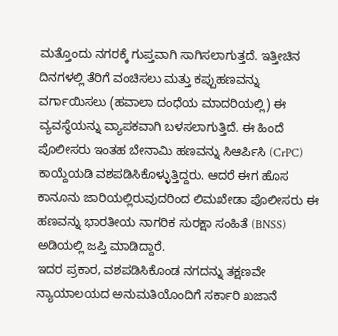ಮತ್ತೊಂದು ನಗರಕ್ಕೆ ಗುಪ್ತವಾಗಿ ಸಾಗಿಸಲಾಗುತ್ತದೆ. ಇತ್ತೀಚಿನ ದಿನಗಳಲ್ಲಿ ತೆರಿಗೆ ವಂಚಿಸಲು ಮತ್ತು ಕಪ್ಪುಹಣವನ್ನು ವರ್ಗಾಯಿಸಲು (ಹವಾಲಾ ದಂಧೆಯ ಮಾದರಿಯಲ್ಲಿ) ಈ ವ್ಯವಸ್ಥೆಯನ್ನು ವ್ಯಾಪಕವಾಗಿ ಬಳಸಲಾಗುತ್ತಿದೆ. ಈ ಹಿಂದೆ ಪೊಲೀಸರು ಇಂತಹ ಬೇನಾಮಿ ಹಣವನ್ನು ಸಿಆರ್ಪಿಸಿ (CrPC) ಕಾಯ್ದೆಯಡಿ ವಶಪಡಿಸಿಕೊಳ್ಳುತ್ತಿದ್ದರು. ಆದರೆ ಈಗ ಹೊಸ ಕಾನೂನು ಜಾರಿಯಲ್ಲಿರುವುದರಿಂದ ಲಿಮಖೇಡಾ ಪೊಲೀಸರು ಈ ಹಣವನ್ನು ಭಾರತೀಯ ನಾಗರಿಕ ಸುರಕ್ಷಾ ಸಂಹಿತೆ (BNSS) ಅಡಿಯಲ್ಲಿ ಜಪ್ತಿ ಮಾಡಿದ್ದಾರೆ.
ಇದರ ಪ್ರಕಾರ, ವಶಪಡಿಸಿಕೊಂಡ ನಗದನ್ನು ತಕ್ಷಣವೇ ನ್ಯಾಯಾಲಯದ ಅನುಮತಿಯೊಂದಿಗೆ ಸರ್ಕಾರಿ ಖಜಾನೆ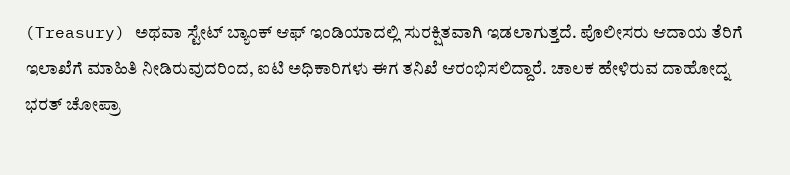(Treasury) ಅಥವಾ ಸ್ಟೇಟ್ ಬ್ಯಾಂಕ್ ಆಫ್ ಇಂಡಿಯಾದಲ್ಲಿ ಸುರಕ್ಷಿತವಾಗಿ ಇಡಲಾಗುತ್ತದೆ. ಪೊಲೀಸರು ಆದಾಯ ತೆರಿಗೆ ಇಲಾಖೆಗೆ ಮಾಹಿತಿ ನೀಡಿರುವುದರಿಂದ, ಐಟಿ ಅಧಿಕಾರಿಗಳು ಈಗ ತನಿಖೆ ಆರಂಭಿಸಲಿದ್ದಾರೆ. ಚಾಲಕ ಹೇಳಿರುವ ದಾಹೋದ್ನ ಭರತ್ ಚೋಪ್ರಾ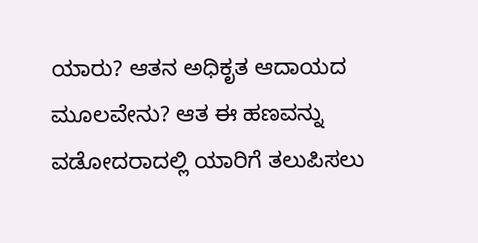ಯಾರು? ಆತನ ಅಧಿಕೃತ ಆದಾಯದ ಮೂಲವೇನು? ಆತ ಈ ಹಣವನ್ನು ವಡೋದರಾದಲ್ಲಿ ಯಾರಿಗೆ ತಲುಪಿಸಲು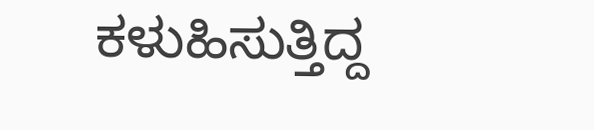ಕಳುಹಿಸುತ್ತಿದ್ದ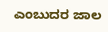ಎಂಬುದರ ಜಾಲ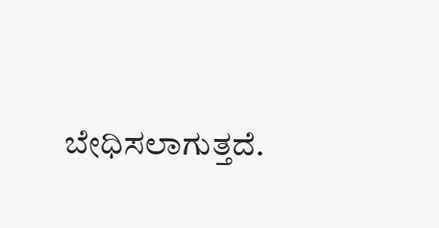ಬೇಧಿಸಲಾಗುತ್ತದೆ.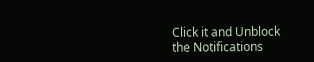Click it and Unblock the Notifications